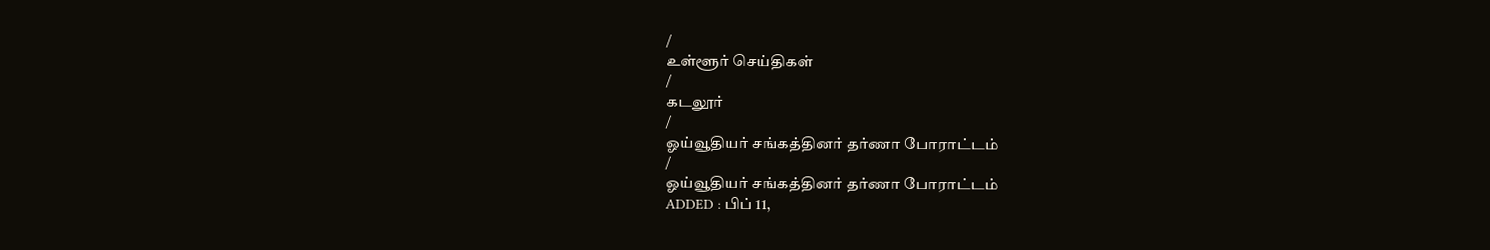/
உள்ளூர் செய்திகள்
/
கடலூர்
/
ஓய்வூதியர் சங்கத்தினர் தர்ணா போராட்டம்
/
ஓய்வூதியர் சங்கத்தினர் தர்ணா போராட்டம்
ADDED : பிப் 11,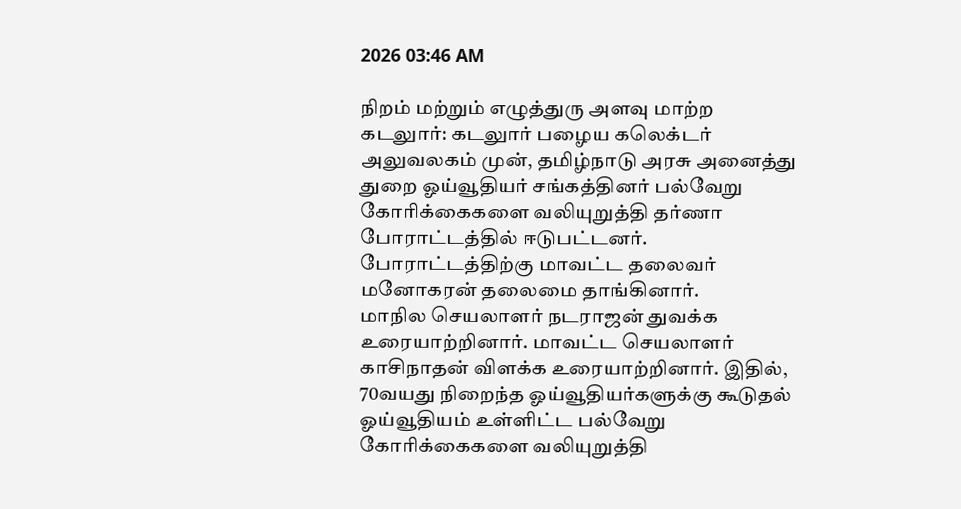2026 03:46 AM

நிறம் மற்றும் எழுத்துரு அளவு மாற்ற
கடலுார்: கடலுார் பழைய கலெக்டர் அலுவலகம் முன், தமிழ்நாடு அரசு அனைத்து துறை ஓய்வூதியர் சங்கத்தினர் பல்வேறு கோரிக்கைகளை வலியுறுத்தி தர்ணா போராட்டத்தில் ஈடுபட்டனர்.
போராட்டத்திற்கு மாவட்ட தலைவர் மனோகரன் தலைமை தாங்கினார்.
மாநில செயலாளர் நடராஜன் துவக்க உரையாற்றினார். மாவட்ட செயலாளர் காசிநாதன் விளக்க உரையாற்றினார். இதில், 70வயது நிறைந்த ஓய்வூதியர்களுக்கு கூடுதல் ஓய்வூதியம் உள்ளிட்ட பல்வேறு கோரிக்கைகளை வலியுறுத்தி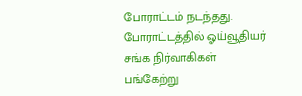போராட்டம் நடந்தது. போராட்டத்தில் ஓய்வூதியர் சங்க நிர்வாகிகள் பங்கேற்று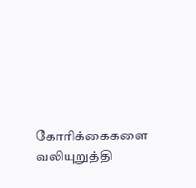கோரிக்கைகளை வலியுறுத்தி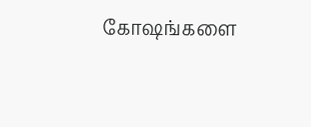கோஷங்களை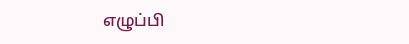எழுப்பி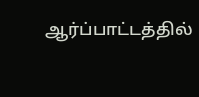ஆர்ப்பாட்டத்தில்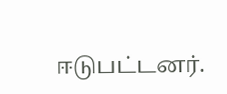ஈடுபட்டனர்.